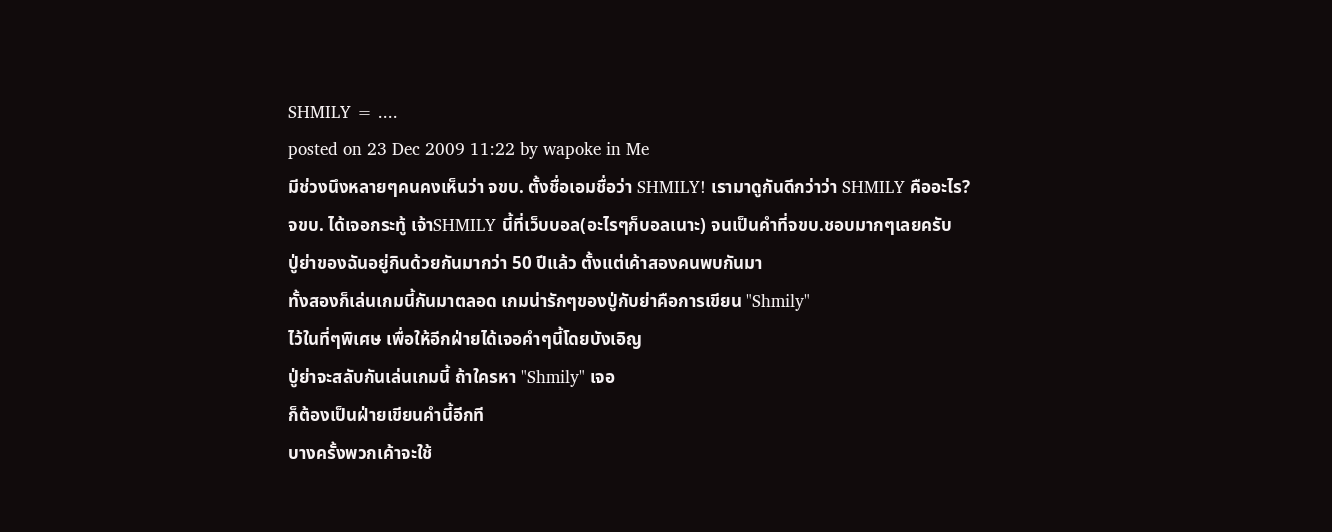SHMILY = ....
posted on 23 Dec 2009 11:22 by wapoke in Me
มีช่วงนึงหลายๆคนคงเห็นว่า จขบ. ตั้งชื่อเอมชื่อว่า SHMILY! เรามาดูกันดีกว่าว่า SHMILY คืออะไร?
จขบ. ได้เจอกระทู้ เจ้าSHMILY นี้ที่เว็บบอล(อะไรๆก็บอลเนาะ) จนเป็นคำที่จขบ.ชอบมากๆเลยครับ
ปู่ย่าของฉันอยู่กินด้วยกันมากว่า 50 ปีแล้ว ตั้งแต่เค้าสองคนพบกันมา
ทั้งสองก็เล่นเกมนี้กันมาตลอด เกมน่ารักๆของปู่กับย่าคือการเขียน "Shmily"
ไว้ในที่ๆพิเศษ เพื่อให้อีกฝ่ายได้เจอคำๆนี้โดยบังเอิญ
ปู่ย่าจะสลับกันเล่นเกมนี้ ถ้าใครหา "Shmily" เจอ
ก็ต้องเป็นฝ่ายเขียนคำนี้อีกที
บางครั้งพวกเค้าจะใช้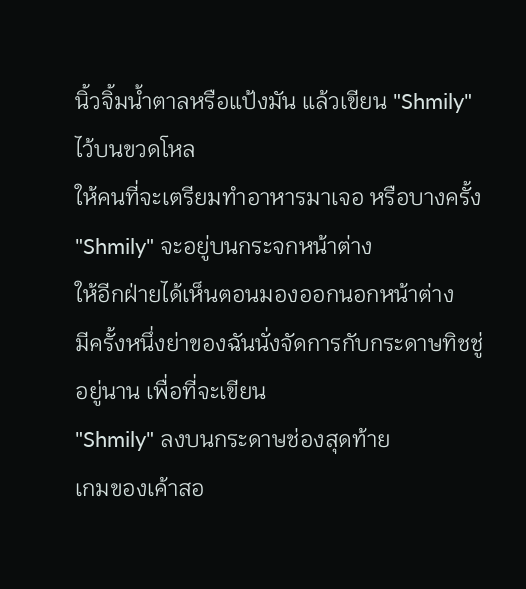นิ้วจิ้มน้ำตาลหรือแป้งมัน แล้วเขียน "Shmily" ไว้บนขวดโหล
ให้คนที่จะเตรียมทำอาหารมาเจอ หรือบางครั้ง "Shmily" จะอยู่บนกระจกหน้าต่าง
ให้อีกฝ่ายได้เห็นตอนมองออกนอกหน้าต่าง
มีครั้งหนึ่งย่าของฉันนั่งจัดการกับกระดาษทิชชู่อยู่นาน เพื่อที่จะเขียน
"Shmily" ลงบนกระดาษช่องสุดท้าย
เกมของเค้าสอ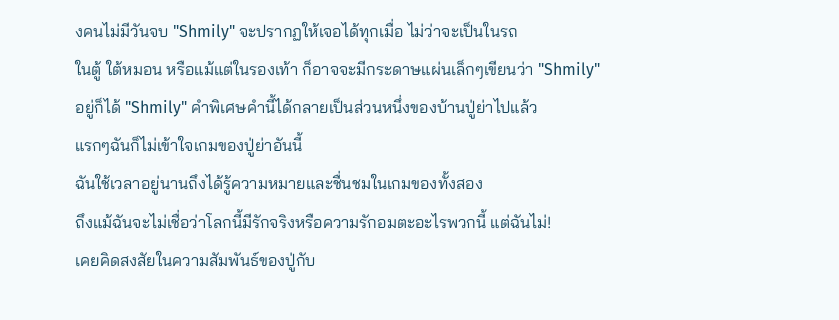งคนไม่มีวันจบ "Shmily" จะปรากฏให้เจอได้ทุกเมื่อ ไม่ว่าจะเป็นในรถ
ในตู้ ใต้หมอน หรือแม้แต่ในรองเท้า ก็อาจจะมีกระดาษแผ่นเล็กๆเขียนว่า "Shmily"
อยู่ก็ได้ "Shmily" คำพิเศษคำนี้ได้กลายเป็นส่วนหนึ่งของบ้านปู่ย่าไปแล้ว
แรกๆฉันก็ไม่เข้าใจเกมของปู่ย่าอันนี้
ฉันใช้เวลาอยู่นานถึงได้รู้ความหมายและชื่นชมในเกมของทั้งสอง
ถึงแม้ฉันจะไม่เชื่อว่าโลกนี้มีรักจริงหรือความรักอมตะอะไรพวกนี้ แต่ฉันไม่!
เคยคิดสงสัยในความสัมพันธ์ของปู่กับ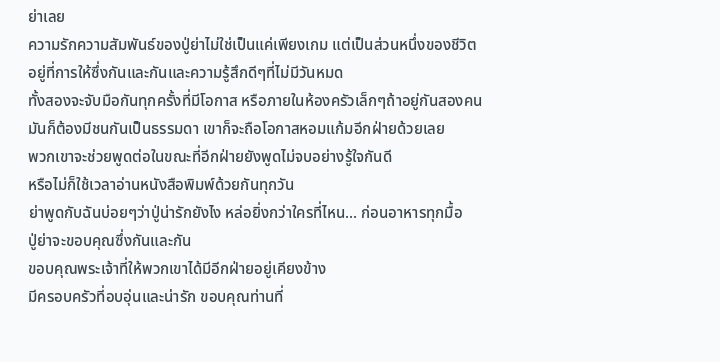ย่าเลย
ความรักความสัมพันธ์ของปู่ย่าไม่ใช่เป็นแค่เพียงเกม แต่เป็นส่วนหนึ่งของชีวิต
อยู่ที่การให้ซึ่งกันและกันและความรู้สึกดีๆที่ไม่มีวันหมด
ทั้งสองจะจับมือกันทุกครั้งที่มีโอกาส หรือภายในห้องครัวเล็กๆถ้าอยู่กันสองคน
มันก็ต้องมีชนกันเป็นธรรมดา เขาก็จะถือโอกาสหอมแก้มอีกฝ่ายด้วยเลย
พวกเขาจะช่วยพูดต่อในขณะที่อีกฝ่ายยังพูดไม่จบอย่างรู้ใจกันดี
หรือไม่ก็ใช้เวลาอ่านหนังสือพิมพ์ด้วยกันทุกวัน
ย่าพูดกับฉันบ่อยๆว่าปู่น่ารักยังไง หล่อยิ่งกว่าใครที่ไหน... ก่อนอาหารทุกมื้อ
ปู่ย่าจะขอบคุณซึ่งกันและกัน
ขอบคุณพระเจ้าที่ให้พวกเขาได้มีอีกฝ่ายอยู่เคียงข้าง
มีครอบครัวที่อบอุ่นและน่ารัก ขอบคุณท่านที่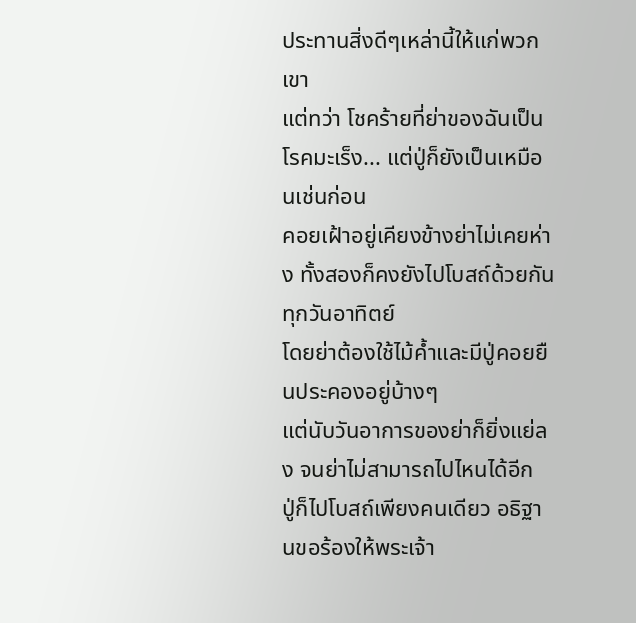ประทานสิ่งดีๆเหล่านี้ให้แก่พวกเขา
แต่ทว่า โชคร้ายที่ย่าของฉันเป็นโรคมะเร็ง... แต่ปู่ก็ยังเป็นเหมือนเช่นก่อน
คอยเฝ้าอยู่เคียงข้างย่าไม่เคยห่าง ทั้งสองก็คงยังไปโบสถ์ด้วยกันทุกวันอาทิตย์
โดยย่าต้องใช้ไม้ค้ำและมีปู่คอยยืนประคองอยู่บ้างๆ
แต่นับวันอาการของย่าก็ยิ่งแย่ลง จนย่าไม่สามารถไปไหนได้อีก
ปู่ก็ไปโบสถ์เพียงคนเดียว อธิฐานขอร้องให้พระเจ้า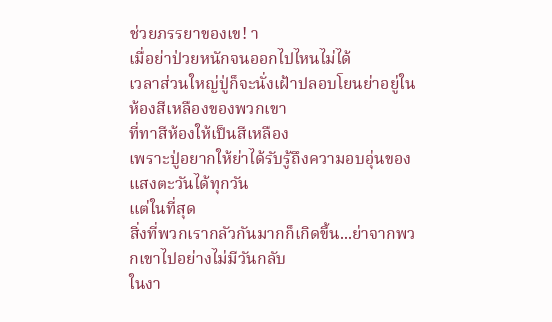ช่วยภรรยาของเข! า
เมื่อย่าป่วยหนักจนออกไปไหนไม่ได้
เวลาส่วนใหญ่ปู่ก็จะนั่งเฝ้าปลอบโยนย่าอยู่ในห้องสีเหลืองของพวกเขา
ที่ทาสีห้องให้เป็นสีเหลือง
เพราะปู่อยากให้ย่าได้รับรู้ถึงความอบอุ่นของแสงตะวันได้ทุกวัน
แต่ในที่สุด
สิ่งที่พวกเรากลัวกันมากก็เกิดขี้น...ย่าจากพวกเขาไปอย่างไม่มีวันกลับ
ในงา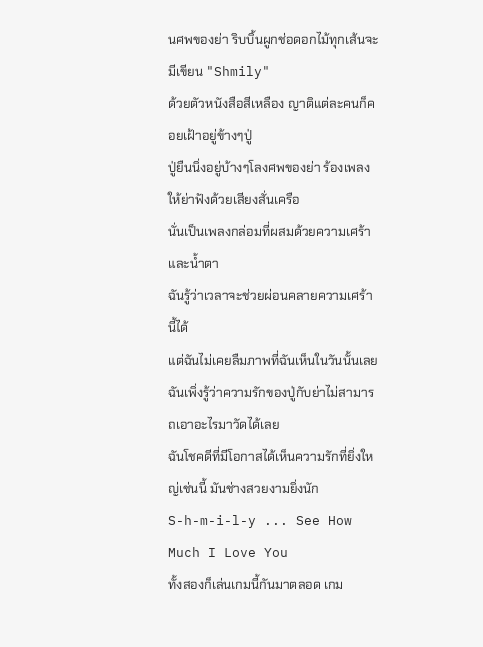นศพของย่า ริบบิ้นผูกช่อดอกไม้ทุกเส้นจะมีเขียน "Shmily"
ด้วยตัวหนังสือสีเหลือง ญาติแต่ละคนก็คอยเฝ้าอยู่ข้างๆปู่
ปู่ยืนนิ่งอยู่บ้างๆโลงศพของย่า ร้องเพลงให้ย่าฟังด้วยเสียงสั่นเครือ
นั่นเป็นเพลงกล่อมที่ผสมด้วยความเศร้าและน้ำตา
ฉันรู้ว่าเวลาจะช่วยผ่อนคลายความเศร้านี้ได้
แต่ฉันไม่เคยลืมภาพที่ฉันเห็นในวันนั้นเลย
ฉันเพิ่งรู้ว่าความรักของปู่กับย่าไม่สามารถเอาอะไรมาวัดได้เลย
ฉันโชคดีที่มีโอกาสได้เห็นความรักที่ยิ่งใหญ่เช่นนี้ มันช่างสวยงามยิ่งนัก
S-h-m-i-l-y ... See How Much I Love You
ทั้งสองก็เล่นเกมนี้กันมาตลอด เกม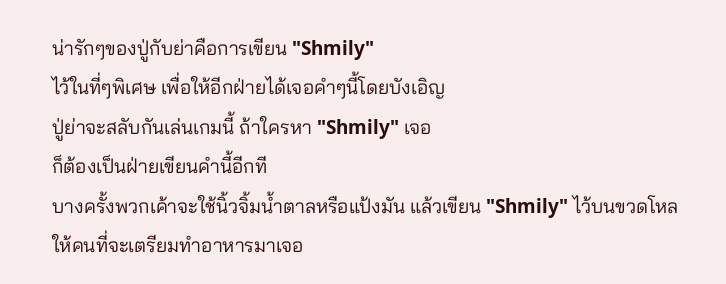น่ารักๆของปู่กับย่าคือการเขียน "Shmily"
ไว้ในที่ๆพิเศษ เพื่อให้อีกฝ่ายได้เจอคำๆนี้โดยบังเอิญ
ปู่ย่าจะสลับกันเล่นเกมนี้ ถ้าใครหา "Shmily" เจอ
ก็ต้องเป็นฝ่ายเขียนคำนี้อีกที
บางครั้งพวกเค้าจะใช้นิ้วจิ้มน้ำตาลหรือแป้งมัน แล้วเขียน "Shmily" ไว้บนขวดโหล
ให้คนที่จะเตรียมทำอาหารมาเจอ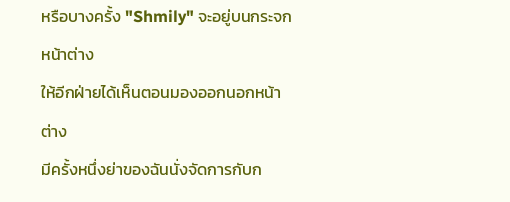หรือบางครั้ง "Shmily" จะอยู่บนกระจกหน้าต่าง
ให้อีกฝ่ายได้เห็นตอนมองออกนอกหน้าต่าง
มีครั้งหนึ่งย่าของฉันนั่งจัดการกับก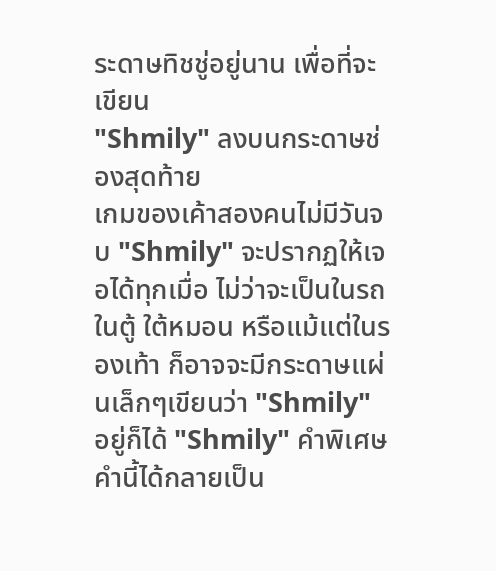ระดาษทิชชู่อยู่นาน เพื่อที่จะเขียน
"Shmily" ลงบนกระดาษช่องสุดท้าย
เกมของเค้าสองคนไม่มีวันจบ "Shmily" จะปรากฏให้เจอได้ทุกเมื่อ ไม่ว่าจะเป็นในรถ
ในตู้ ใต้หมอน หรือแม้แต่ในรองเท้า ก็อาจจะมีกระดาษแผ่นเล็กๆเขียนว่า "Shmily"
อยู่ก็ได้ "Shmily" คำพิเศษคำนี้ได้กลายเป็น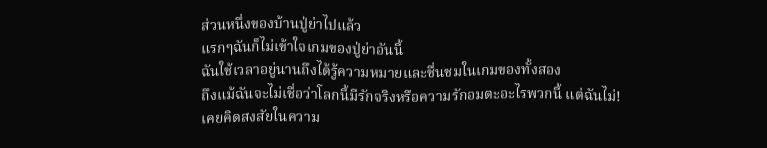ส่วนหนึ่งของบ้านปู่ย่าไปแล้ว
แรกๆฉันก็ไม่เข้าใจเกมของปู่ย่าอันนี้
ฉันใช้เวลาอยู่นานถึงได้รู้ความหมายและชื่นชมในเกมของทั้งสอง
ถึงแม้ฉันจะไม่เชื่อว่าโลกนี้มีรักจริงหรือความรักอมตะอะไรพวกนี้ แต่ฉันไม่!
เคยคิดสงสัยในความ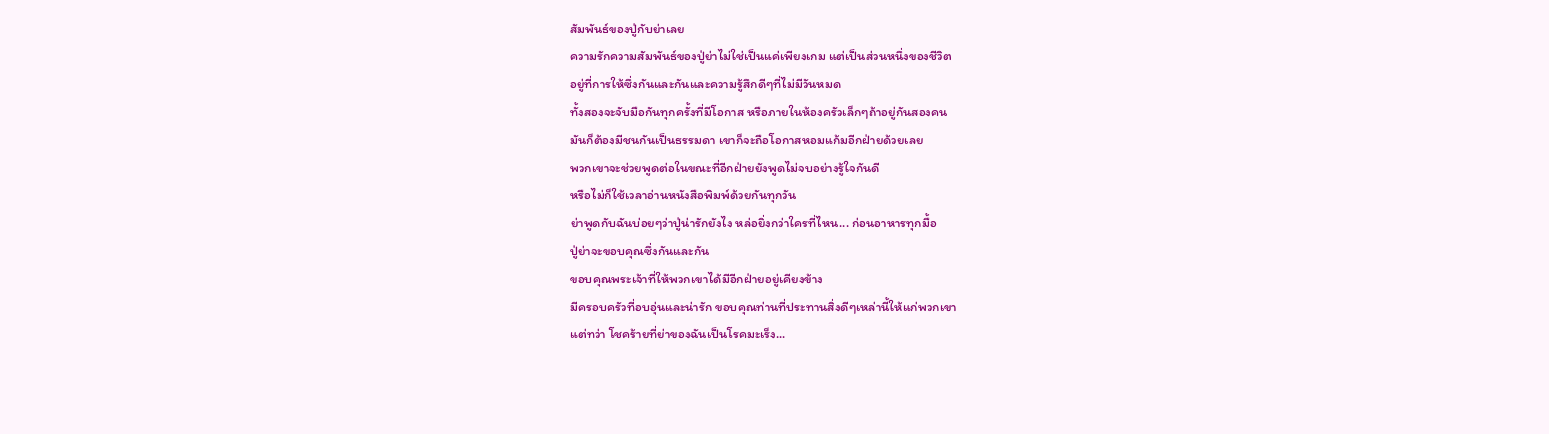สัมพันธ์ของปู่กับย่าเลย
ความรักความสัมพันธ์ของปู่ย่าไม่ใช่เป็นแค่เพียงเกม แต่เป็นส่วนหนึ่งของชีวิต
อยู่ที่การให้ซึ่งกันและกันและความรู้สึกดีๆที่ไม่มีวันหมด
ทั้งสองจะจับมือกันทุกครั้งที่มีโอกาส หรือภายในห้องครัวเล็กๆถ้าอยู่กันสองคน
มันก็ต้องมีชนกันเป็นธรรมดา เขาก็จะถือโอกาสหอมแก้มอีกฝ่ายด้วยเลย
พวกเขาจะช่วยพูดต่อในขณะที่อีกฝ่ายยังพูดไม่จบอย่างรู้ใจกันดี
หรือไม่ก็ใช้เวลาอ่านหนังสือพิมพ์ด้วยกันทุกวัน
ย่าพูดกับฉันบ่อยๆว่าปู่น่ารักยังไง หล่อยิ่งกว่าใครที่ไหน... ก่อนอาหารทุกมื้อ
ปู่ย่าจะขอบคุณซึ่งกันและกัน
ขอบคุณพระเจ้าที่ให้พวกเขาได้มีอีกฝ่ายอยู่เคียงข้าง
มีครอบครัวที่อบอุ่นและน่ารัก ขอบคุณท่านที่ประทานสิ่งดีๆเหล่านี้ให้แก่พวกเขา
แต่ทว่า โชคร้ายที่ย่าของฉันเป็นโรคมะเร็ง...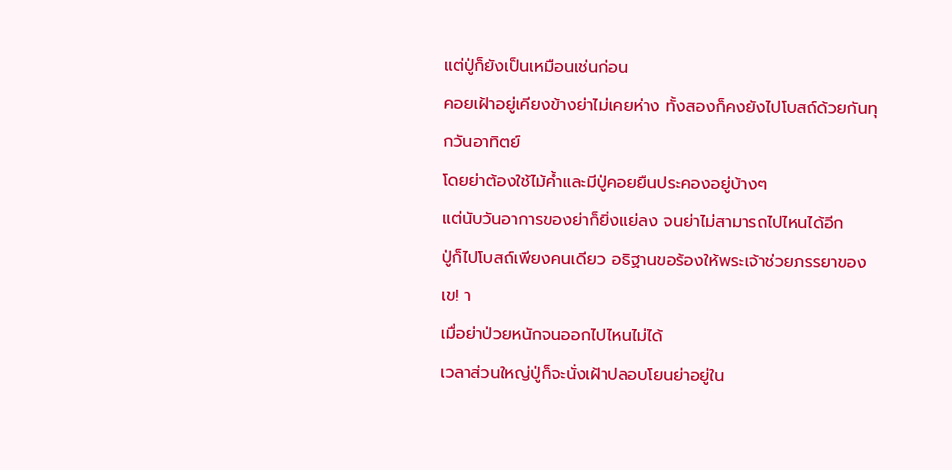แต่ปู่ก็ยังเป็นเหมือนเช่นก่อน
คอยเฝ้าอยู่เคียงข้างย่าไม่เคยห่าง ทั้งสองก็คงยังไปโบสถ์ด้วยกันทุกวันอาทิตย์
โดยย่าต้องใช้ไม้ค้ำและมีปู่คอยยืนประคองอยู่บ้างๆ
แต่นับวันอาการของย่าก็ยิ่งแย่ลง จนย่าไม่สามารถไปไหนได้อีก
ปู่ก็ไปโบสถ์เพียงคนเดียว อธิฐานขอร้องให้พระเจ้าช่วยภรรยาของเข! า
เมื่อย่าป่วยหนักจนออกไปไหนไม่ได้
เวลาส่วนใหญ่ปู่ก็จะนั่งเฝ้าปลอบโยนย่าอยู่ใน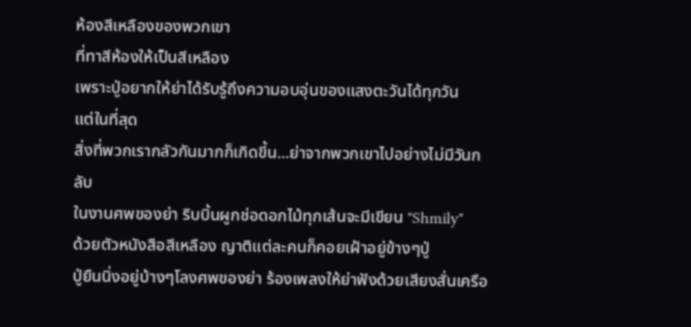ห้องสีเหลืองของพวกเขา
ที่ทาสีห้องให้เป็นสีเหลือง
เพราะปู่อยากให้ย่าได้รับรู้ถึงความอบอุ่นของแสงตะวันได้ทุกวัน
แต่ในที่สุด
สิ่งที่พวกเรากลัวกันมากก็เกิดขี้น...ย่าจากพวกเขาไปอย่างไม่มีวันกลับ
ในงานศพของย่า ริบบิ้นผูกช่อดอกไม้ทุกเส้นจะมีเขียน "Shmily"
ด้วยตัวหนังสือสีเหลือง ญาติแต่ละคนก็คอยเฝ้าอยู่ข้างๆปู่
ปู่ยืนนิ่งอยู่บ้างๆโลงศพของย่า ร้องเพลงให้ย่าฟังด้วยเสียงสั่นเครือ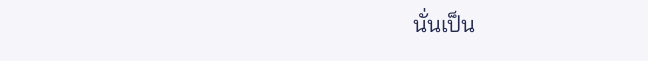นั่นเป็น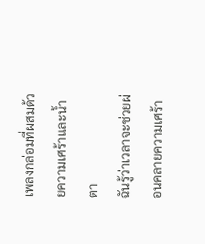เพลงกล่อมที่ผสมด้วยความเศร้าและน้ำตา
ฉันรู้ว่าเวลาจะช่วยผ่อนคลายความเศร้า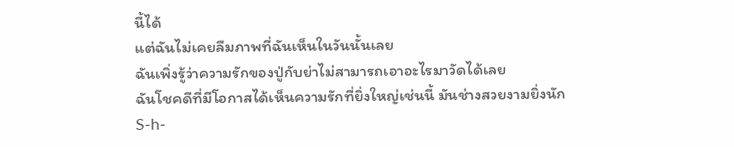นี้ได้
แต่ฉันไม่เคยลืมภาพที่ฉันเห็นในวันนั้นเลย
ฉันเพิ่งรู้ว่าความรักของปู่กับย่าไม่สามารถเอาอะไรมาวัดได้เลย
ฉันโชคดีที่มีโอกาสได้เห็นความรักที่ยิ่งใหญ่เช่นนี้ มันช่างสวยงามยิ่งนัก
S-h-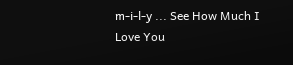m-i-l-y ... See How Much I Love You